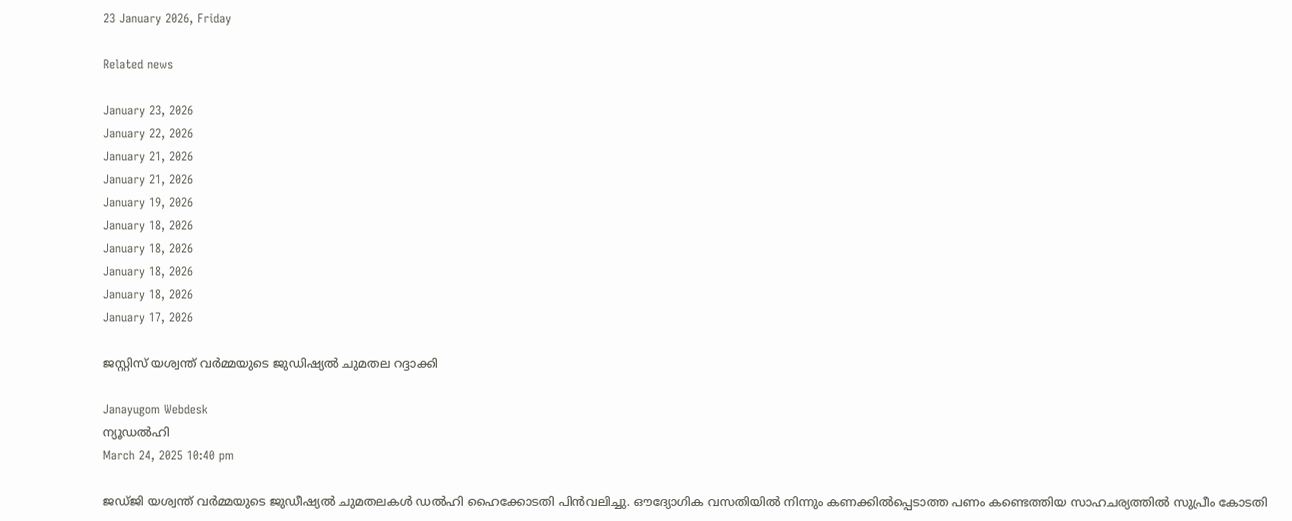23 January 2026, Friday

Related news

January 23, 2026
January 22, 2026
January 21, 2026
January 21, 2026
January 19, 2026
January 18, 2026
January 18, 2026
January 18, 2026
January 18, 2026
January 17, 2026

ജസ്റ്റിസ് യശ്വന്ത് വര്‍മ്മയുടെ ജുഡിഷ്യല്‍ ചുമതല റദ്ദാക്കി

Janayugom Webdesk
ന്യൂഡല്‍ഹി
March 24, 2025 10:40 pm

ജഡ്ജി യശ്വന്ത് വര്‍മ്മയുടെ ജുഡീഷ്യല്‍ ചുമതലകള്‍ ഡല്‍ഹി ഹൈക്കോടതി പിന്‍വലിച്ചു. ഔദ്യോഗിക വസതിയില്‍ നിന്നും കണക്കില്‍പ്പെടാത്ത പണം കണ്ടെത്തിയ സാഹചര്യത്തില്‍ സുപ്രീം കോടതി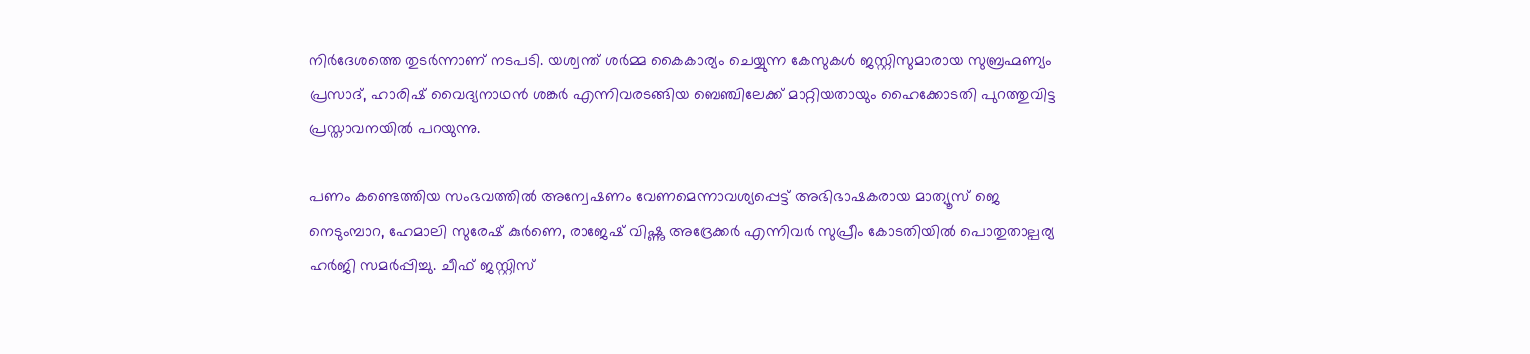നിര്‍ദേശത്തെ തുടര്‍ന്നാണ് നടപടി. യശ്വന്ത് ശര്‍മ്മ കൈകാര്യം ചെയ്യുന്ന കേസുകള്‍ ജസ്റ്റിസുമാരായ സുബ്രഹ്മണ്യം പ്രസാദ്, ഹാരിഷ് വൈദ്യനാഥന്‍ ശങ്കര്‍ എന്നിവരടങ്ങിയ ബെഞ്ചിലേക്ക് മാറ്റിയതായും ഹൈക്കോടതി പുറത്തുവിട്ട പ്രസ്താവനയില്‍ പറയുന്നു.

പണം കണ്ടെത്തിയ സംഭവത്തില്‍ അന്വേഷണം വേണമെന്നാവശ്യപ്പെട്ട് അഭിഭാഷകരായ മാത്യൂസ് ജെ നെടുംമ്പാറ, ഹേമാലി സുരേഷ് കുര്‍ണെ, രാജേഷ് വിഷ്ണു അദ്രേക്കര്‍ എന്നിവര്‍ സുപ്രീം കോടതിയില്‍ പൊതുതാല്പര്യ ഹര്‍ജി സമര്‍പ്പിച്ചു. ചീഫ് ജസ്റ്റിസ്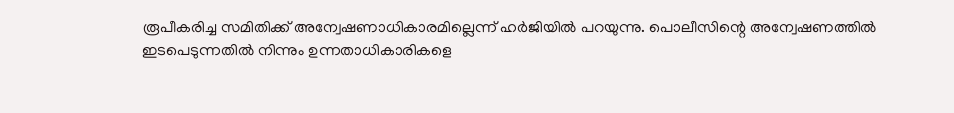രൂപീകരിച്ച സമിതിക്ക് അന്വേഷണാധികാരമില്ലെന്ന് ഹര്‍ജിയില്‍ പറയുന്നു. പൊലീസിന്റെ അന്വേഷണത്തില്‍ ഇടപെടുന്നതില്‍ നിന്നും ഉന്നതാധികാരികളെ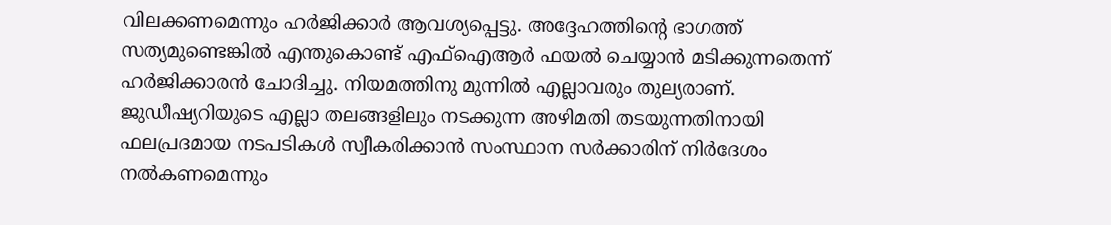വിലക്കണമെന്നും ഹര്‍ജിക്കാര്‍ ആവശ്യപ്പെട്ടു. അദ്ദേഹത്തിന്റെ ഭാഗത്ത് സത്യമുണ്ടെങ്കില്‍ എന്തുകൊണ്ട് എഫ്ഐആര്‍ ഫയല്‍ ചെയ്യാന്‍ മടിക്കുന്നതെന്ന് ഹര്‍ജിക്കാരന്‍ ചോദിച്ചു. നിയമത്തിനു മുന്നില്‍ എല്ലാവരും തുല്യരാണ്. ജുഡീഷ്യറിയുടെ എല്ലാ തലങ്ങളിലും നടക്കുന്ന അഴിമതി തടയുന്നതിനായി ഫലപ്രദമായ നടപടികള്‍ സ്വീകരിക്കാന്‍ സംസ്ഥാന സര്‍ക്കാരിന് നിര്‍ദേശം നല്‍കണമെന്നും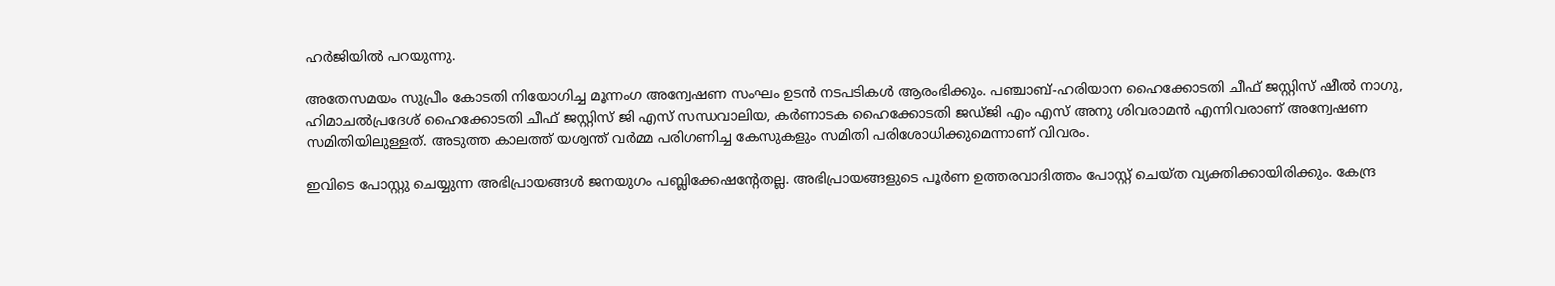ഹര്‍ജിയില്‍ പറയുന്നു.

അതേസമയം സുപ്രീം കോടതി നിയോഗിച്ച മൂന്നംഗ അന്വേഷണ സംഘം ഉടന്‍ നടപടികള്‍ ആരംഭിക്കും. പഞ്ചാബ്-ഹരിയാന ഹൈക്കോടതി ചീഫ് ജസ്റ്റിസ് ഷീല്‍ നാഗു, ഹിമാചല്‍പ്രദേശ് ഹൈക്കോടതി ചീഫ് ജസ്റ്റിസ് ജി എസ് സന്ധവാലിയ, കര്‍ണാടക ഹൈക്കോടതി ജഡ്ജി എം എസ് അനു ശിവരാമന്‍ എന്നിവരാണ് അന്വേഷണ സമിതിയിലുള്ളത്. അടുത്ത കാലത്ത് യശ്വന്ത് വര്‍മ്മ പരിഗണിച്ച കേസുകളും സമിതി പരിശോധിക്കുമെന്നാണ് വിവരം.

ഇവിടെ പോസ്റ്റു ചെയ്യുന്ന അഭിപ്രായങ്ങള്‍ ജനയുഗം പബ്ലിക്കേഷന്റേതല്ല. അഭിപ്രായങ്ങളുടെ പൂര്‍ണ ഉത്തരവാദിത്തം പോസ്റ്റ് ചെയ്ത വ്യക്തിക്കായിരിക്കും. കേന്ദ്ര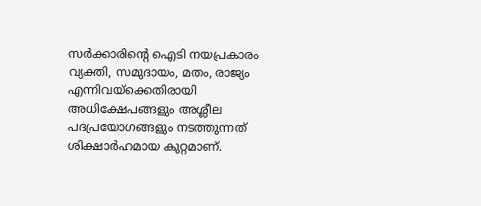സര്‍ക്കാരിന്റെ ഐടി നയപ്രകാരം വ്യക്തി, സമുദായം, മതം, രാജ്യം എന്നിവയ്‌ക്കെതിരായി അധിക്ഷേപങ്ങളും അശ്ലീല പദപ്രയോഗങ്ങളും നടത്തുന്നത് ശിക്ഷാര്‍ഹമായ കുറ്റമാണ്.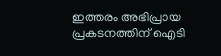ഇത്തരം അഭിപ്രായ പ്രകടനത്തിന് ഐടി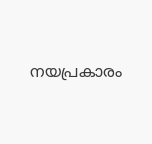നയപ്രകാരം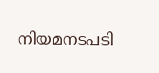നിയമനടപടി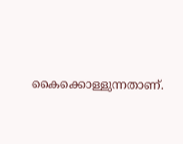കൈക്കൊള്ളുന്നതാണ്.